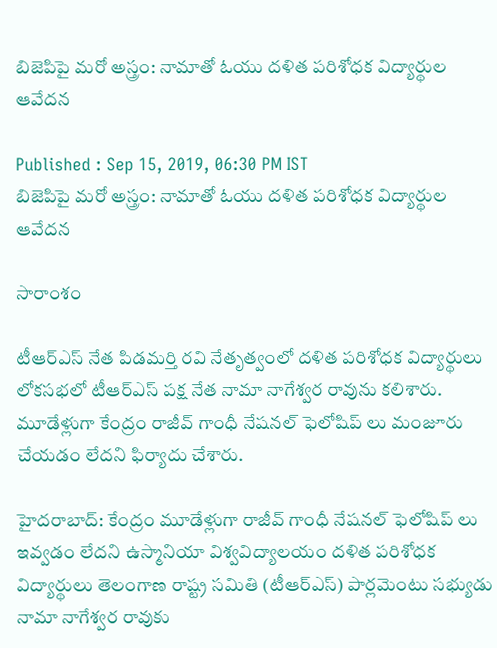బిజెపిపై మరో అస్త్రం: నామాతో ఓయు దళిత పరిశోధక విద్యార్థుల ఆవేదన

Published : Sep 15, 2019, 06:30 PM IST
బిజెపిపై మరో అస్త్రం: నామాతో ఓయు దళిత పరిశోధక విద్యార్థుల ఆవేదన

సారాంశం

టీఆర్ఎస్ నేత పిడమర్తి రవి నేతృత్వంలో దళిత పరిశోధక విద్యార్థులు లోకసభలో టీఆర్ఎస్ పక్ష నేత నామా నాగేశ్వర రావును కలిశారు. మూడేళ్లుగా కేంద్రం రాజీవ్ గాంధీ నేషనల్ ఫెలోషిప్ లు మంజూరు చేయడం లేదని ఫిర్యాదు చేశారు.

హైదరాబాద్: కేంద్రం మూడేళ్లుగా రాజీవ్ గాంధీ నేషనల్ ఫెలోషిప్ లు ఇవ్వడం లేదని ఉస్మానియా విశ్వవిద్యాలయం దళిత పరిశోధక విద్యార్థులు తెలంగాణ రాష్ట్ర సమితి (టీఆర్ఎస్) పార్లమెంటు సభ్యుడు నామా నాగేశ్వర రావుకు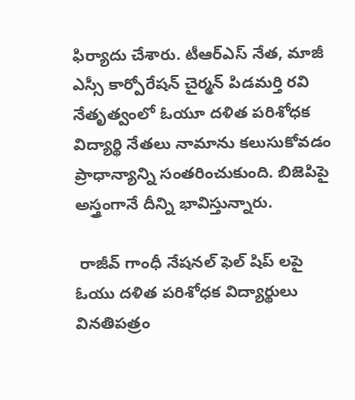ఫిర్యాదు చేశారు. టీఆర్ఎస్ నేత, మాజీ ఎస్సీ కార్పోరేషన్ చైర్మన్ పిడమర్తి రవి నేతృత్వంలో ఓయూ దళిత పరిశోధక విద్యార్థి నేతలు నామాను కలుసుకోవడం ప్రాధాన్యాన్ని సంతరించుకుంది. బిజెపిపై అస్త్రంగానే దీన్ని భావిస్తున్నారు.

 రాజీవ్ గాంధీ నేషనల్ ఫెల్ షిప్ లపై ఓయు దళిత పరిశోధక విద్యార్థులు వినతిపత్రం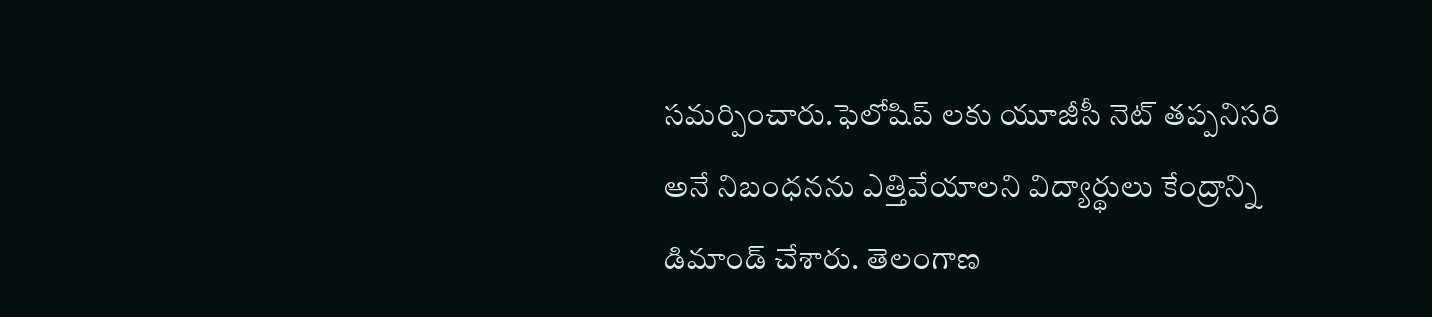సమర్పించారు.ఫెలోషిప్ లకు యూజీసీ నెట్ తప్పనిసరి అనే నిబంధనను ఎత్తివేయాలని విద్యార్థులు కేంద్రాన్ని డిమాండ్ చేశారు. తెలంగాణ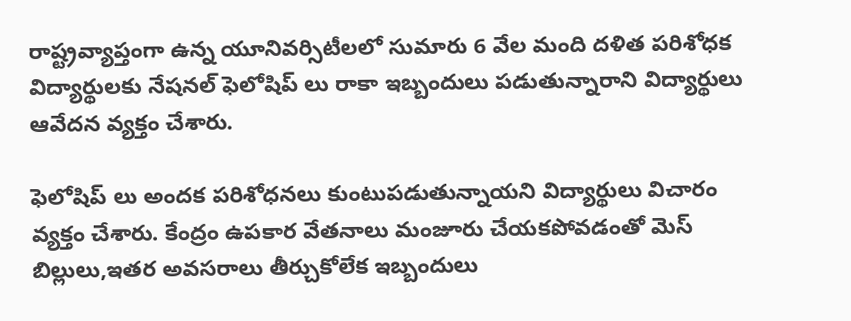రాష్ట్రవ్యాప్తంగా ఉన్న యూనివర్సిటీలలో సుమారు 6 వేల మంది దళిత పరిశోధక విద్యార్థులకు నేషనల్ ఫెలోషిప్ లు రాకా ఇబ్బందులు పడుతున్నారాని విద్యార్థులు ఆవేదన వ్యక్తం చేశారు.

ఫెలోషిప్ లు అందక పరిశోధనలు కుంటుపడుతున్నాయని విద్యార్థులు విచారం వ్యక్తం చేశారు. కేంద్రం ఉపకార వేతనాలు మంజూరు చేయకపోవడంతో మెస్ బిల్లులు,ఇతర అవసరాలు తీర్చుకోలేక ఇబ్బందులు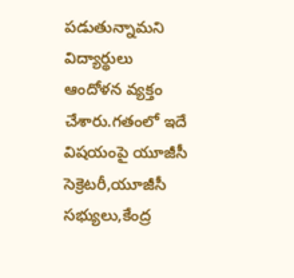పడుతున్నామని విద్యార్థులు ఆందోళన వ్యక్తం చేశారు.గతంలో ఇదే విషయంపై యూజీసీ సెక్రెటరీ,యూజీసీ సభ్యులు,కేంద్ర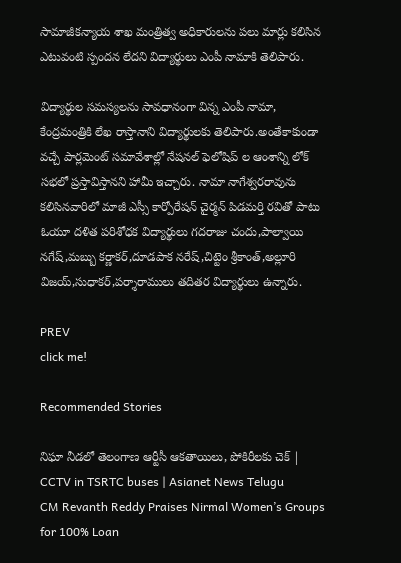సామాజీకన్యాయ శాఖ మంత్రిత్వ అధికారులను పలు మార్లు కలిసిన ఎటువంటి స్పందన లేదని విద్యార్థులు ఎంపీ నామాకి తెలిపారు.

విద్యార్థుల సమస్యలను సావధానంగా విన్న ఎంపీ నామా, కేంద్రమంత్రికి లేఖ రాస్తానాని విద్యార్థులకు తెలిపారు.అంతేకాకుండా వచ్చే పార్లమెంట్ సమావేశాల్లో నేషనల్ ఫెలోషిప్ ల ఆంశాన్ని లోక్ సభలో ప్రస్తావిస్తానని హామీ ఇచ్చారు. నామా నాగేశ్వరరావును కలిసినవారిలో మాజీ ఎస్సీ కార్పోరేషన్ చైర్మన్ పిడమర్తి రవితో పాటు ఓయూ దళిత పరిశోధక విద్యార్థులు గదరాజు చందు,పాల్వాయి నగేష్,మబ్బు కర్ణాకర్,దూడపాక నరేష్,చిట్టెం శ్రీకాంత్,అల్లూరి విజయ్,సుధాకర్,పర్శారాములు తదితర విద్యార్థులు ఉన్నారు.

PREV
click me!

Recommended Stories

నిఘా నీడలో తెలంగాణ ఆర్టీసీ ఆకతాయిలు, పోకిరీలకు చెక్ | CCTV in TSRTC buses | Asianet News Telugu
CM Revanth Reddy Praises Nirmal Women’s Groups for 100% Loan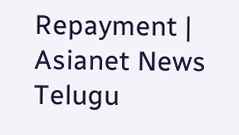Repayment | Asianet News Telugu